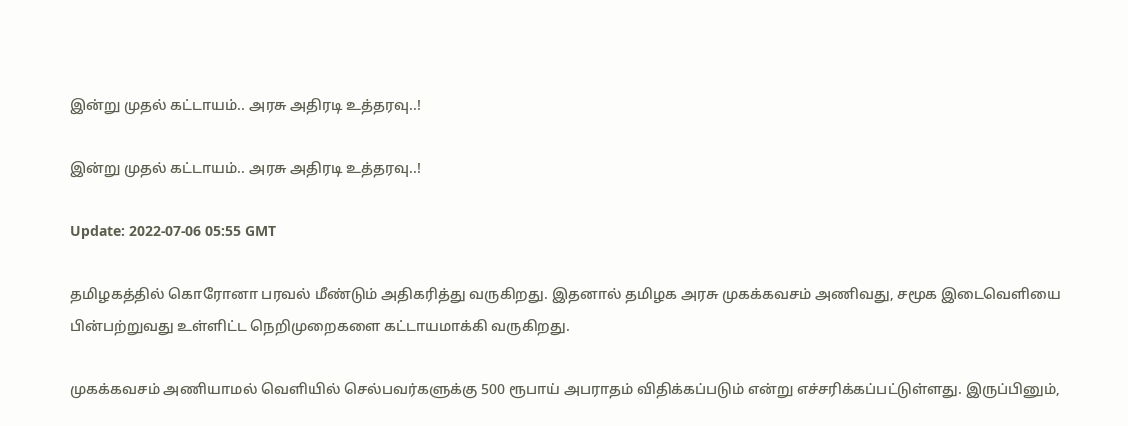இன்று முதல் கட்டாயம்.. அரசு அதிரடி உத்தரவு..!

இன்று முதல் கட்டாயம்.. அரசு அதிரடி உத்தரவு..!

Update: 2022-07-06 05:55 GMT

தமிழகத்தில் கொரோனா பரவல் மீண்டும் அதிகரித்து வருகிறது. இதனால் தமிழக அரசு முகக்கவசம் அணிவது, சமூக இடைவெளியை பின்பற்றுவது உள்ளிட்ட நெறிமுறைகளை கட்டாயமாக்கி வருகிறது.

முகக்கவசம் அணியாமல் வெளியில் செல்பவர்களுக்கு 500 ரூபாய் அபராதம் விதிக்கப்படும் என்று எச்சரிக்கப்பட்டுள்ளது. இருப்பினும்,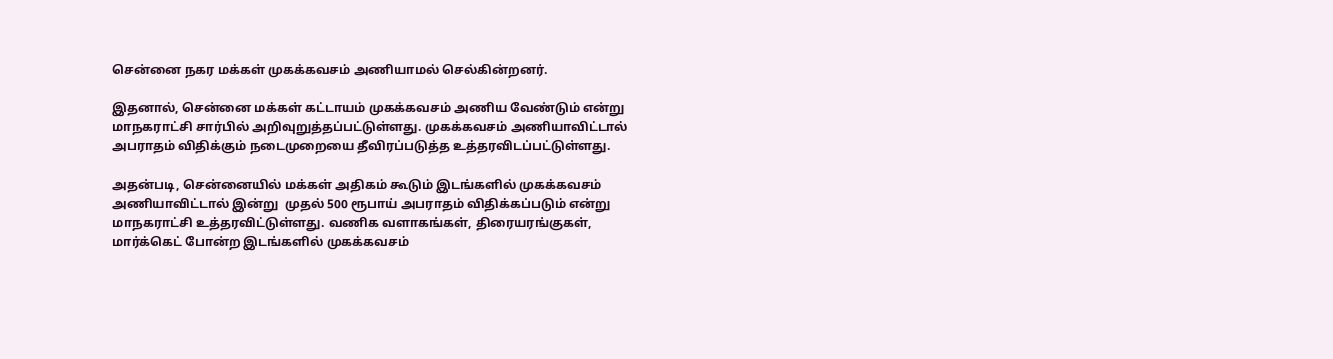சென்னை நகர மக்கள் முகக்கவசம் அணியாமல் செல்கின்றனர்.

இதனால், சென்னை மக்கள் கட்டாயம் முகக்கவசம் அணிய வேண்டும் என்று மாநகராட்சி சார்பில் அறிவுறுத்தப்பட்டுள்ளது. முகக்கவசம் அணியாவிட்டால் அபராதம் விதிக்கும் நடைமுறையை தீவிரப்படுத்த உத்தரவிடப்பட்டுள்ளது.

அதன்படி, சென்னையில் மக்கள் அதிகம் கூடும் இடங்களில் முகக்கவசம் அணியாவிட்டால் இன்று  முதல் 500 ரூபாய் அபராதம் விதிக்கப்படும் என்று மாநகராட்சி உத்தரவிட்டுள்ளது. வணிக வளாகங்கள், திரையரங்குகள், மார்க்கெட் போன்ற இடங்களில் முகக்கவசம்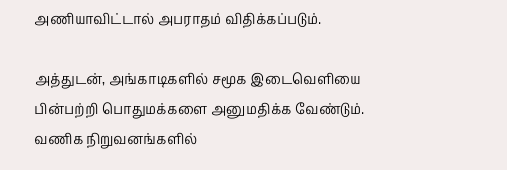அணியாவிட்டால் அபராதம் விதிக்கப்படும்.

அத்துடன், அங்காடிகளில் சமூக இடைவெளியை பின்பற்றி பொதுமக்களை அனுமதிக்க வேண்டும். வணிக நிறுவனங்களில்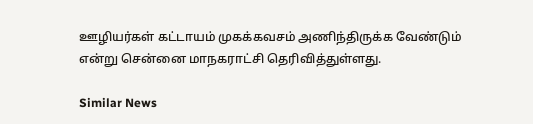ஊழியர்கள் கட்டாயம் முகக்கவசம் அணிந்திருக்க வேண்டும் என்று சென்னை மாநகராட்சி தெரிவித்துள்ளது.

Similar News